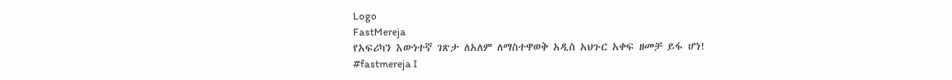Logo
FastMereja
የአፍሪካን እውነተኛ ገጽታ ለአለም ለማስተዋወቅ አዲስ አህጉር አቀፍ ዘመቻ ይፋ ሆነ!
#fastmereja I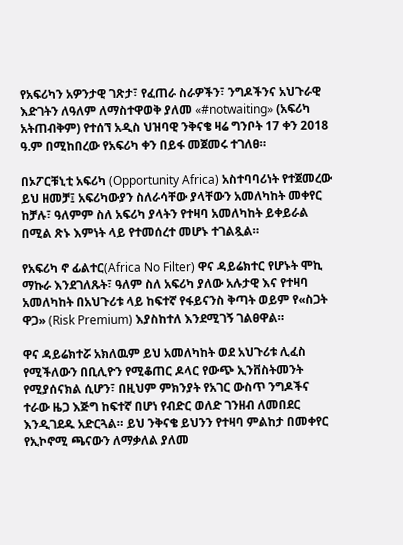የአፍሪካን አዎንታዊ ገጽታ፣ የፈጠራ ስራዎችን፣ ንግዶችንና አህጉራዊ እድገትን ለዓለም ለማስተዋወቅ ያለመ «#notwaiting» (አፍሪካ አትጠብቅም) የተሰኘ አዲስ ህዝባዊ ንቅናቄ ዛሬ ግንቦት 17 ቀን 2018 ዓ.ም በሚከበረው የአፍሪካ ቀን በይፋ መጀመሩ ተገለፀ።

በኦፖርቹኒቲ አፍሪካ (Opportunity Africa) አስተባባሪነት የተጀመረው ይህ ዘመቻ፤ አፍሪካውያን ስለራሳቸው ያላቸውን አመለካከት መቀየር ከቻሉ፣ ዓለምም ስለ አፍሪካ ያላትን የተዛባ አመለካከት ይቀይራል በሚል ጽኑ እምነት ላይ የተመሰረተ መሆኑ ተገልጿል።

የአፍሪካ ኖ ፊልተር(Africa No Filter) ዋና ዳይሬክተር የሆኑት ሞኪ ማኩራ እንደገለጹት፣ ዓለም ስለ አፍሪካ ያለው አሉታዊ እና የተዛባ አመለካከት በአህጉሪቱ ላይ ከፍተኛ የፋይናንስ ቅጣት ወይም የ«ስጋት ዋጋ» (Risk Premium) እያስከተለ እንደሚገኝ ገልፀዋል።

ዋና ዳይሬክተሯ አክለዉም ይህ አመለካከት ወደ አህጉሪቱ ሊፈስ የሚችለውን በቢሊዮን የሚቆጠር ዶላር የውጭ ኢንቨስትመንት የሚያሰናክል ሲሆን፣ በዚህም ምክንያት የአገር ውስጥ ንግዶችና ተራው ዜጋ እጅግ ከፍተኛ በሆነ የብድር ወለድ ገንዘብ ለመበደር እንዲገደዱ አድርጓል። ይህ ንቅናቄ ይህንን የተዛባ ምልከታ በመቀየር የኢኮኖሚ ጫናውን ለማቃለል ያለመ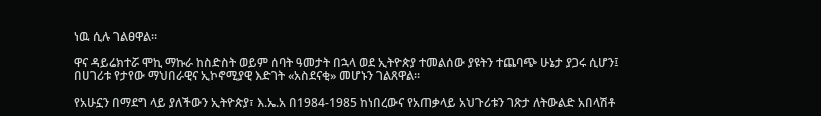ነዉ ሲሉ ገልፀዋል።

ዋና ዳይሬክተሯ ሞኪ ማኩራ ከስድስት ወይም ሰባት ዓመታት በኋላ ወደ ኢትዮጵያ ተመልሰው ያዩትን ተጨባጭ ሁኔታ ያጋሩ ሲሆን፤ በሀገሪቱ የታየው ማህበራዊና ኢኮኖሚያዊ እድገት «አስደናቂ» መሆኑን ገልጸዋል።

የአሁኗን በማደግ ላይ ያለችውን ኢትዮጵያ፣ እ.ኤ.አ በ1984-1985 ከነበረውና የአጠቃላይ አህጉሪቱን ገጽታ ለትውልድ አበላሽቶ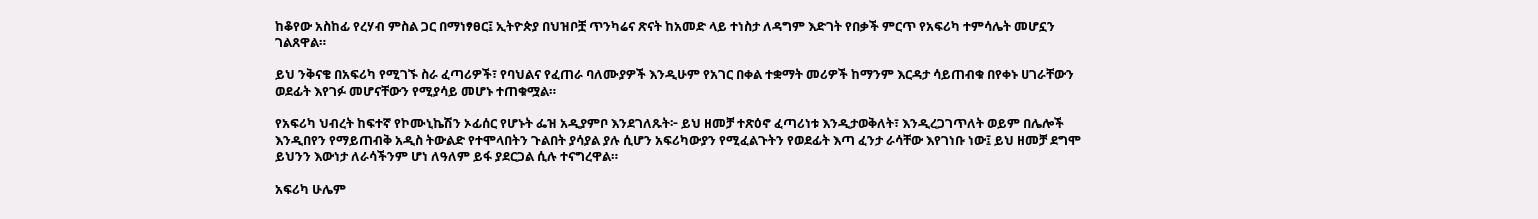ከቆየው አስከፊ የረሃብ ምስል ጋር በማነፃፀር፤ ኢትዮጵያ በህዝቦቿ ጥንካሬና ጽናት ከአመድ ላይ ተነስታ ለዳግም እድገት የበቃች ምርጥ የአፍሪካ ተምሳሌት መሆኗን ገልጸዋል።

ይህ ንቅናቄ በአፍሪካ የሚገኙ ስራ ፈጣሪዎች፣ የባህልና የፈጠራ ባለሙያዎች እንዲሁም የአገር በቀል ተቋማት መሪዎች ከማንም እርዳታ ሳይጠብቁ በየቀኑ ሀገራቸውን ወደፊት እየገፉ መሆናቸውን የሚያሳይ መሆኑ ተጠቁሟል።

የአፍሪካ ህብረት ከፍተኛ የኮሙኒኬሽን ኦፊሰር የሆኑት ፌዝ አዲያምቦ እንደገለጹት፦ ይህ ዘመቻ ተጽዕኖ ፈጣሪነቱ እንዲታወቅለት፣ እንዲረጋገጥለት ወይም በሌሎች እንዲበየን የማይጠብቅ አዲስ ትውልድ የተሞላበትን ጉልበት ያሳያል ያሉ ሲሆን አፍሪካውያን የሚፈልጉትን የወደፊት እጣ ፈንታ ራሳቸው እየገነቡ ነው፤ ይህ ዘመቻ ደግሞ ይህንን እውነታ ለራሳችንም ሆነ ለዓለም ይፋ ያደርጋል ሲሉ ተናግረዋል።

አፍሪካ ሁሌም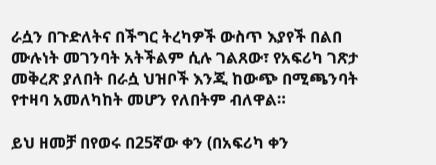ራሷን በጉድለትና በችግር ትረካዎች ውስጥ እያየች በልበ ሙሉነት መገንባት አትችልም ሲሉ ገልጸው፣ የአፍሪካ ገጽታ መቅረጽ ያለበት በራሷ ህዝቦች እንጂ ከውጭ በሚጫንባት የተዛባ አመለካከት መሆን የለበትም ብለዋል።

ይህ ዘመቻ በየወሩ በ25ኛው ቀን (በአፍሪካ ቀን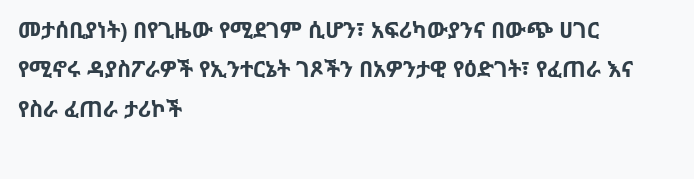መታሰቢያነት) በየጊዜው የሚደገም ሲሆን፣ አፍሪካውያንና በውጭ ሀገር የሚኖሩ ዳያስፖራዎች የኢንተርኔት ገጾችን በአዎንታዊ የዕድገት፣ የፈጠራ እና የስራ ፈጠራ ታሪኮች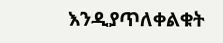እንዲያጥለቀልቁት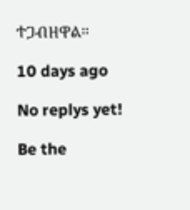ተጋብዘዋል።

10 days ago

No replys yet!

Be the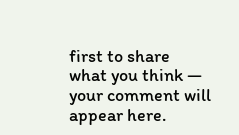first to share what you think — your comment will appear here.